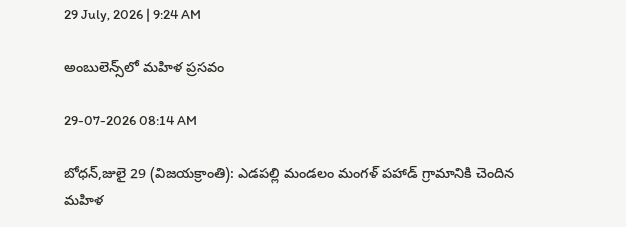29 July, 2026 | 9:24 AM

అంబులెన్స్‌లో మహిళ ప్రసవం

29-07-2026 08:14 AM

బోధన్,జులై 29 (విజయక్రాంతి): ఎడపల్లి మండలం మంగళ్ పహాడ్ గ్రామానికి చెందిన మహిళ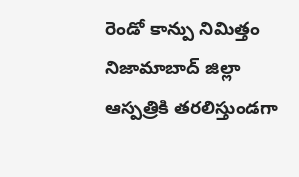రెండో కాన్పు నిమిత్తం నిజామాబాద్ జిల్లా ఆస్పత్రికి తరలిస్తుండగా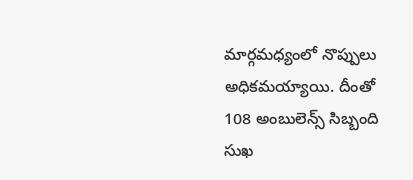మార్గమధ్యంలో నొప్పులు అధికమయ్యాయి. దీంతో 108 అంబులెన్స్ సిబ్బంది సుఖ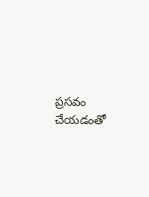ప్రసవం చేయడంతో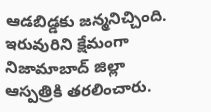ఆడబిడ్డకు జన్మనిచ్చింది. ఇరువురిని క్షేమంగా నిజామాబాద్ జిల్లా ఆస్పత్రికి తరలించారు.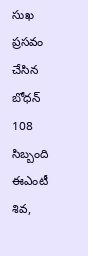సుఖ ప్రసవం చేసిన బోధన్ 108 సిబ్బంది ఈఎంటీ శివ,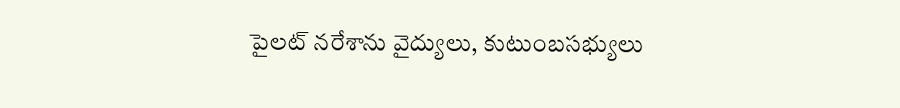పైలట్ నరేశాను వైద్యులు, కుటుంబసభ్యులు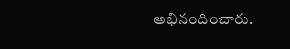అభినందించారు.